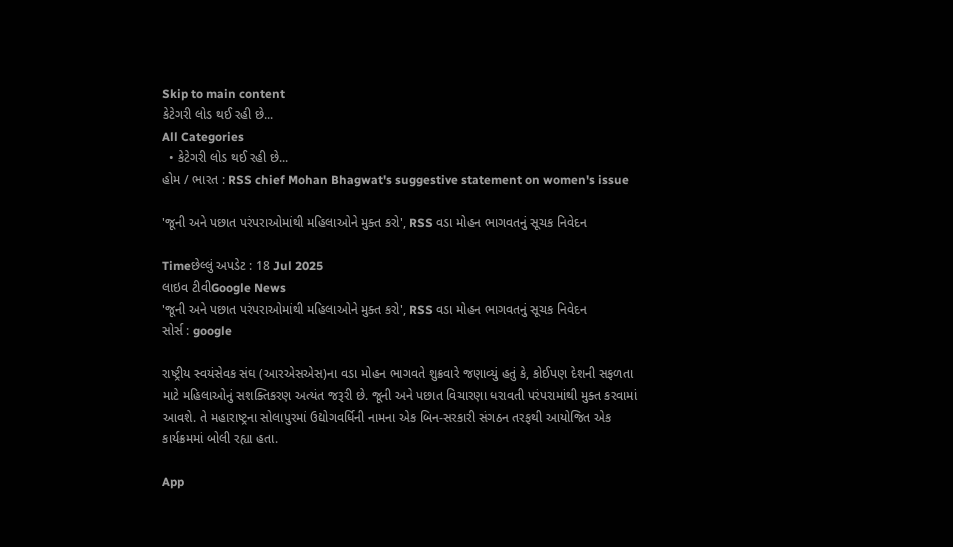Skip to main content
કેટેગરી લોડ થઈ રહી છે...
All Categories
  • કેટેગરી લોડ થઈ રહી છે...
હોમ / ભારત : RSS chief Mohan Bhagwat's suggestive statement on women's issue

'જૂની અને પછાત પરંપરાઓમાંથી મહિલાઓને મુક્ત કરો', RSS વડા મોહન ભાગવતનું સૂચક નિવેદન

Timeછેલ્લું અપડેટ : 18 Jul 2025
લાઇવ ટીવીGoogle News
'જૂની અને પછાત પરંપરાઓમાંથી મહિલાઓને મુક્ત કરો', RSS વડા મોહન ભાગવતનું સૂચક નિવેદન
સોર્સ : google

રાષ્ટ્રીય સ્વયંસેવક સંઘ (આરએસએસ)ના વડા મોહન ભાગવતે શુક્રવારે જણાવ્યું હતું કે, કોઈપણ દેશની સફળતા માટે મહિલાઓનું સશક્તિકરણ અત્યંત જરૂરી છે. જૂની અને પછાત વિચારણા ધરાવતી પરંપરામાંથી મુક્ત કરવામાં આવશે. તે મહારાષ્ટ્રના સોલાપુરમાં ઉદ્યોગવર્ધિની નામના એક બિન-સરકારી સંગઠન તરફથી આયોજિત એક કાર્યક્રમમાં બોલી રહ્યા હતા.

App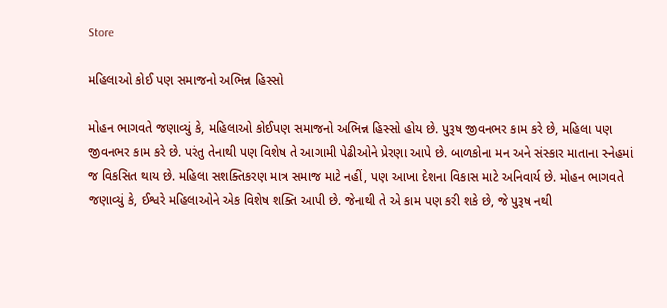Store

મહિલાઓ કોઈ પણ સમાજનો અભિન્ન હિસ્સો

મોહન ભાગવતે જણાવ્યું કે, મહિલાઓ કોઈપણ સમાજનો અભિન્ન હિસ્સો હોય છે. પુરૂષ જીવનભર કામ કરે છે, મહિલા પણ જીવનભર કામ કરે છે. પરંતુ તેનાથી પણ વિશેષ તે આગામી પેઢીઓને પ્રેરણા આપે છે. બાળકોના મન અને સંસ્કાર માતાના સ્નેહમાં જ વિકસિત થાય છે. મહિલા સશક્તિકરણ માત્ર સમાજ માટે નહીં, પણ આખા દેશના વિકાસ માટે અનિવાર્ય છે. મોહન ભાગવતે જણાવ્યું કે, ઈશ્વરે મહિલાઓને એક વિશેષ શક્તિ આપી છે. જેનાથી તે એ કામ પણ કરી શકે છે, જે પુરૂષ નથી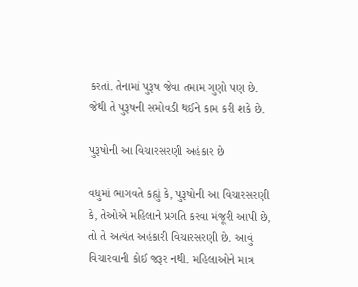કરતાં. તેનામાં પુરૂષ જેવા તમામ ગુણો પણ છે. જેથી તે પુરૂષની સમોવડી થઈને કામ કરી શકે છે.

પુરૂષોની આ વિચારસરણી અહંકાર છે

વધુમાં ભાગવતે કહ્યું કે, પુરૂષોની આ વિચારસરણી કે, તેઓએ મહિલાને પ્રગતિ કરવા મંજૂરી આપી છે, તો તે અત્યંત અહંકારી વિચારસરણી છે. આવું વિચારવાની કોઈ જરૂર નથી. મહિલાઓને માત્ર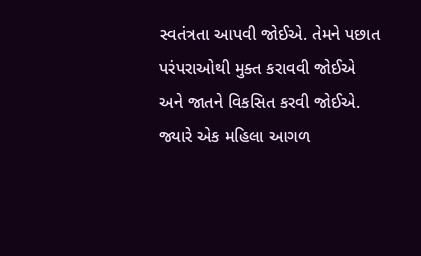સ્વતંત્રતા આપવી જોઈએ. તેમને પછાત પરંપરાઓથી મુક્ત કરાવવી જોઈએ અને જાતને વિકસિત કરવી જોઈએ. જ્યારે એક મહિલા આગળ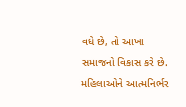વધે છે, તો આખા સમાજનો વિકાસ કરે છે. મહિલાઓને આત્મનિર્ભર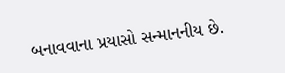બનાવવાના પ્રયાસો સન્માનનીય છે.